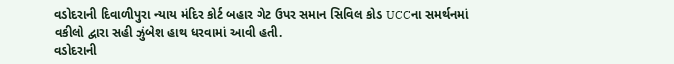વડોદરાની દિવાળીપુરા ન્યાય મંદિર કોર્ટ બહાર ગેટ ઉપર સમાન સિવિલ કોડ UCCના સમર્થનમાં વકીલો દ્વારા સહી ઝુંબેશ હાથ ધરવામાં આવી હતી.
વડોદરાની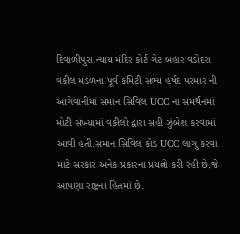દિવાળીપુરા ન્યાય મંદિર કોર્ટ ગેટ બહાર વડોદરા વકીલ મંડળના પૂર્વ કમિટી સભ્ય હર્ષદ પરમાર ની આગેવાનીમાં સમાન સિવિલ UCC ના સમર્થનમાં મોટી સંખ્યામાં વકીલો દ્વારા સહી ઝુંબેશ કરવામાં આવી હતી.સમાન સિવિલ કોડ UCC લાગુ કરવા માટે સરકાર અનેક પ્રકારના પ્રયત્નો કરી રહી છે.જે આપણા રાષ્ટ્રના હિતમાં છે.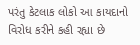પરંતુ કેટલાક લોકો આ કાયદાનો વિરોધ કરીને કહી રહ્યા છે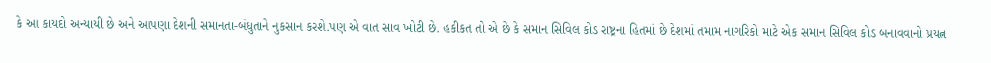કે આ કાયદો અન્યાયી છે અને આપણા દેશની સમાનતા-બંધુતાને નુકસાન કરશે.પણ એ વાત સાવ ખોટી છે. હકીકત તો એ છે કે સમાન સિવિલ કોડ રાષ્ટ્રના હિતમાં છે દેશમાં તમામ નાગરિકો માટે એક સમાન સિવિલ કોડ બનાવવાનો પ્રયત્ન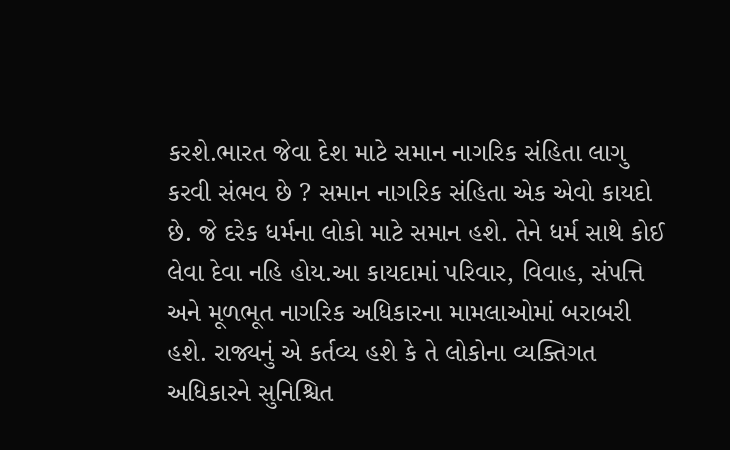કરશે.ભારત જેવા દેશ માટે સમાન નાગરિક સંહિતા લાગુ કરવી સંભવ છે ? સમાન નાગરિક સંહિતા એક એવો કાયદો છે. જે દરેક ધર્મના લોકો માટે સમાન હશે. તેને ધર્મ સાથે કોઈ લેવા દેવા નહિ હોય.આ કાયદામાં પરિવાર, વિવાહ, સંપત્તિ અને મૂળભૂત નાગરિક અધિકારના મામલાઓમાં બરાબરી હશે. રાજ્યનું એ કર્તવ્ય હશે કે તે લોકોના વ્યક્તિગત અધિકારને સુનિશ્ચિત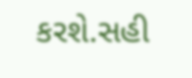કરશે.સહી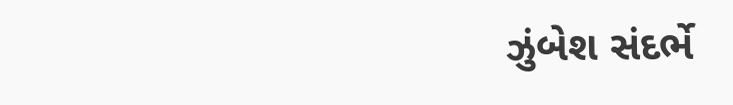ઝુંબેશ સંદર્ભે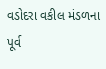વડોદરા વકીલ મંડળના પૂર્વ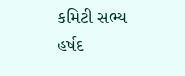કમિટી સભ્ય હર્ષદ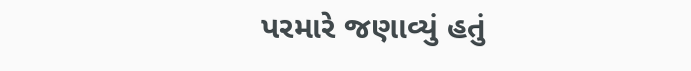પરમારે જણાવ્યું હતું